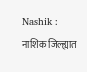Nashik : नाशिक जिल्ह्यात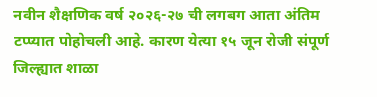नवीन शैक्षणिक वर्ष २०२६-२७ ची लगबग आता अंतिम टप्प्यात पोहोचली आहे. कारण येत्या १५ जून रोजी संपूर्ण जिल्ह्यात शाळा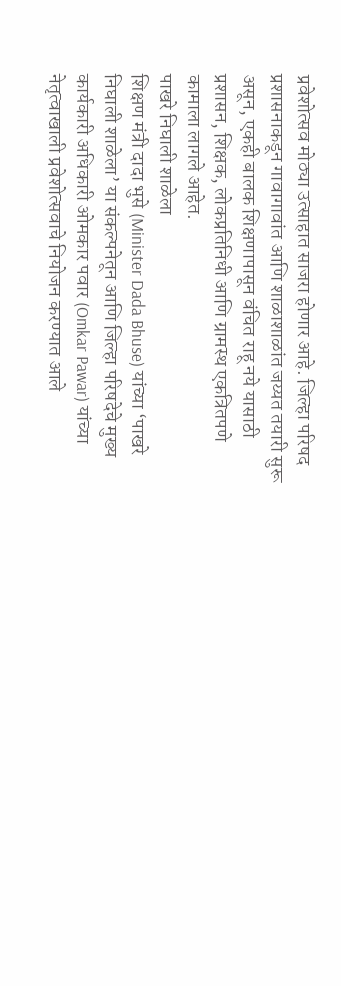प्रवेशोत्सव मोठ्या उत्साहात साजरा होणार आहे. जिल्हा परिषद प्रशासनाकडून गावागावांत आणि शाळाशाळांत जय्यत तयारी सुरू असून, एकही बालक शिक्षणापासून वंचित राहू नये यासाठी प्रशासन, शिक्षक, लोकप्रतिनिधी आणि ग्रामस्थ एकत्रितपणे कामाला लागले आहेत.
पाखरे निघाली शाळेला
शिक्षण मंत्री दादा भुसे (Minister Dada Bhuse) यांच्या ‘पाखरे निघाली शाळेला’ या संकल्पनेतून आणि जिल्हा परिषदेचे मुख्य कार्यकारी अधिकारी ओमकार पवार (Omkar Pawar) यांच्या नेतृत्वाखाली प्रवेशोत्सवाचे नियोजन करण्यात आले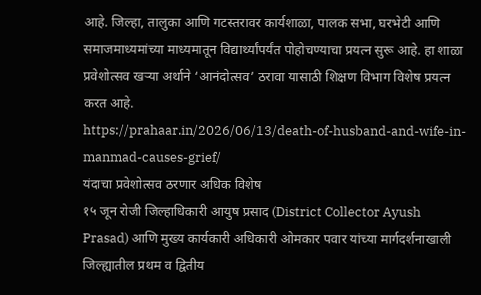आहे. जिल्हा, तालुका आणि गटस्तरावर कार्यशाळा, पालक सभा, घरभेटी आणि समाजमाध्यमांच्या माध्यमातून विद्यार्थ्यांपर्यंत पोहोचण्याचा प्रयत्न सुरू आहे. हा शाळा प्रवेशोत्सव खऱ्या अर्थाने ‘आनंदोत्सव’ ठरावा यासाठी शिक्षण विभाग विशेष प्रयत्न करत आहे.
https://prahaar.in/2026/06/13/death-of-husband-and-wife-in-manmad-causes-grief/
यंदाचा प्रवेशोत्सव ठरणार अधिक विशेष
१५ जून रोजी जिल्हाधिकारी आयुष प्रसाद (District Collector Ayush Prasad) आणि मुख्य कार्यकारी अधिकारी ओमकार पवार यांच्या मार्गदर्शनाखाली जिल्ह्यातील प्रथम व द्वितीय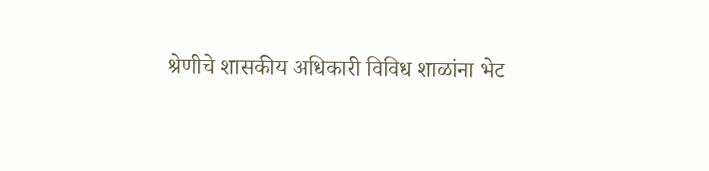श्रेणीचे शासकीय अधिकारी विविध शाळांना भेट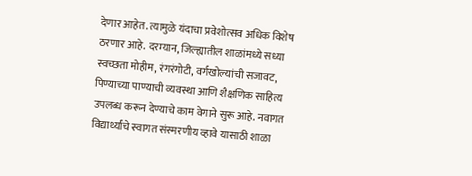देणार आहेत. त्यामुळे यंदाचा प्रवेशोत्सव अधिक विशेष ठरणार आहे. दरम्यान, जिल्ह्यातील शाळांमध्ये सध्या स्वच्छता मोहीम, रंगरंगोटी, वर्गखोल्यांची सजावट, पिण्याच्या पाण्याची व्यवस्था आणि शैक्षणिक साहित्य उपलब्ध करून देण्याचे काम वेगाने सुरू आहे. नवागत विद्यार्थ्यांचे स्वागत संस्मरणीय व्हावे यासाठी शाळा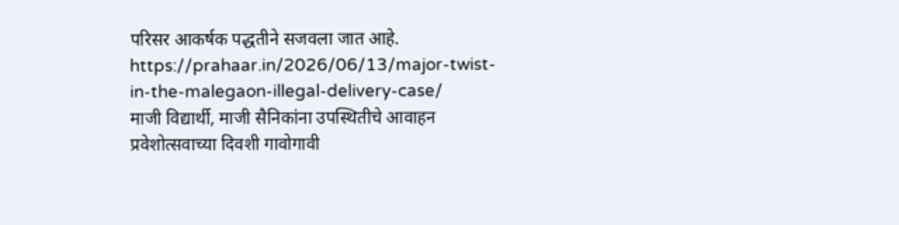परिसर आकर्षक पद्धतीने सजवला जात आहे.
https://prahaar.in/2026/06/13/major-twist-in-the-malegaon-illegal-delivery-case/
माजी विद्यार्थी, माजी सैनिकांना उपस्थितीचे आवाहन
प्रवेशोत्सवाच्या दिवशी गावोगावी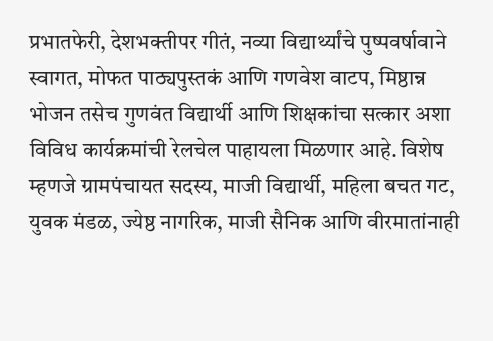प्रभातफेरी, देशभक्तीपर गीतं, नव्या विद्यार्थ्यांचे पुष्पवर्षावाने स्वागत, मोफत पाठ्यपुस्तकं आणि गणवेश वाटप, मिष्ठान्न भोजन तसेच गुणवंत विद्यार्थी आणि शिक्षकांचा सत्कार अशा विविध कार्यक्रमांची रेलचेल पाहायला मिळणार आहे. विशेष म्हणजे ग्रामपंचायत सदस्य, माजी विद्यार्थी, महिला बचत गट, युवक मंडळ, ज्येष्ठ नागरिक, माजी सैनिक आणि वीरमातांनाही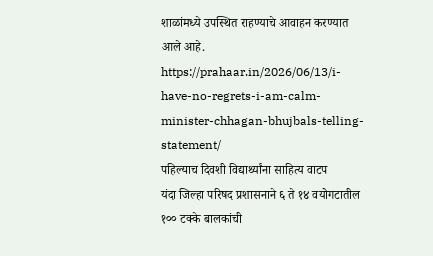शाळांमध्ये उपस्थित राहण्याचे आवाहन करण्यात आले आहे.
https://prahaar.in/2026/06/13/i-have-no-regrets-i-am-calm-minister-chhagan-bhujbals-telling-statement/
पहिल्याच दिवशी विद्यार्थ्यांना साहित्य वाटप
यंदा जिल्हा परिषद प्रशासनाने ६ ते १४ वयोगटातील १०० टक्के बालकांची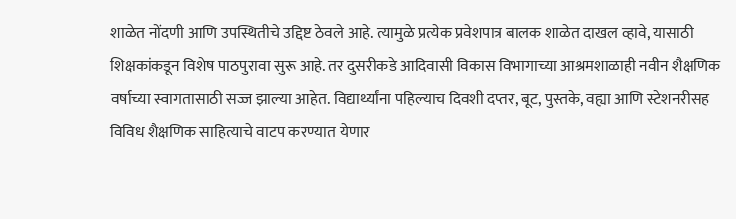शाळेत नोंदणी आणि उपस्थितीचे उद्दिष्ट ठेवले आहे. त्यामुळे प्रत्येक प्रवेशपात्र बालक शाळेत दाखल व्हावे, यासाठी शिक्षकांकडून विशेष पाठपुरावा सुरू आहे. तर दुसरीकडे आदिवासी विकास विभागाच्या आश्रमशाळाही नवीन शैक्षणिक वर्षाच्या स्वागतासाठी सज्ज झाल्या आहेत. विद्यार्थ्यांना पहिल्याच दिवशी दप्तर, बूट, पुस्तके, वह्या आणि स्टेशनरीसह विविध शैक्षणिक साहित्याचे वाटप करण्यात येणार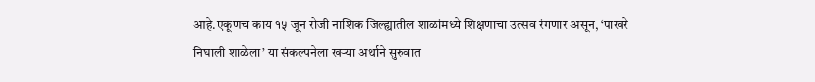आहे.एकूणच काय १५ जून रोजी नाशिक जिल्ह्यातील शाळांमध्ये शिक्षणाचा उत्सव रंगणार असून, ‘पाखरे निघाली शाळेला’ या संकल्पनेला खऱ्या अर्थाने सुरुवात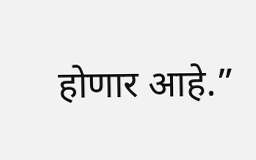होणार आहे.”